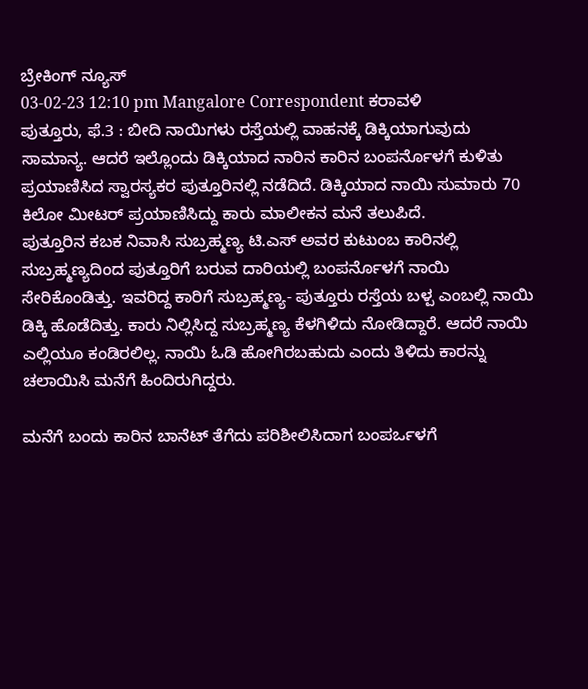ಬ್ರೇಕಿಂಗ್ ನ್ಯೂಸ್
03-02-23 12:10 pm Mangalore Correspondent ಕರಾವಳಿ
ಪುತ್ತೂರು, ಫೆ.3 : ಬೀದಿ ನಾಯಿಗಳು ರಸ್ತೆಯಲ್ಲಿ ವಾಹನಕ್ಕೆ ಡಿಕ್ಕಿಯಾಗುವುದು ಸಾಮಾನ್ಯ. ಆದರೆ ಇಲ್ಲೊಂದು ಡಿಕ್ಕಿಯಾದ ನಾರಿನ ಕಾರಿನ ಬಂಪರ್ನೊಳಗೆ ಕುಳಿತು ಪ್ರಯಾಣಿಸಿದ ಸ್ವಾರಸ್ಯಕರ ಪುತ್ತೂರಿನಲ್ಲಿ ನಡೆದಿದೆ. ಡಿಕ್ಕಿಯಾದ ನಾಯಿ ಸುಮಾರು 70 ಕಿಲೋ ಮೀಟರ್ ಪ್ರಯಾಣಿಸಿದ್ದು ಕಾರು ಮಾಲೀಕನ ಮನೆ ತಲುಪಿದೆ.
ಪುತ್ತೂರಿನ ಕಬಕ ನಿವಾಸಿ ಸುಬ್ರಹ್ಮಣ್ಯ ಟಿ.ಎಸ್ ಅವರ ಕುಟುಂಬ ಕಾರಿನಲ್ಲಿ ಸುಬ್ರಹ್ಮಣ್ಯದಿಂದ ಪುತ್ತೂರಿಗೆ ಬರುವ ದಾರಿಯಲ್ಲಿ ಬಂಪರ್ನೊಳಗೆ ನಾಯಿ ಸೇರಿಕೊಂಡಿತ್ತು. ಇವರಿದ್ದ ಕಾರಿಗೆ ಸುಬ್ರಹ್ಮಣ್ಯ- ಪುತ್ತೂರು ರಸ್ತೆಯ ಬಳ್ಪ ಎಂಬಲ್ಲಿ ನಾಯಿ ಡಿಕ್ಕಿ ಹೊಡೆದಿತ್ತು. ಕಾರು ನಿಲ್ಲಿಸಿದ್ದ ಸುಬ್ರಹ್ಮಣ್ಯ ಕೆಳಗಿಳಿದು ನೋಡಿದ್ದಾರೆ. ಆದರೆ ನಾಯಿ ಎಲ್ಲಿಯೂ ಕಂಡಿರಲಿಲ್ಲ. ನಾಯಿ ಓಡಿ ಹೋಗಿರಬಹುದು ಎಂದು ತಿಳಿದು ಕಾರನ್ನು ಚಲಾಯಿಸಿ ಮನೆಗೆ ಹಿಂದಿರುಗಿದ್ದರು.

ಮನೆಗೆ ಬಂದು ಕಾರಿನ ಬಾನೆಟ್ ತೆಗೆದು ಪರಿಶೀಲಿಸಿದಾಗ ಬಂಪರ್ಒಳಗೆ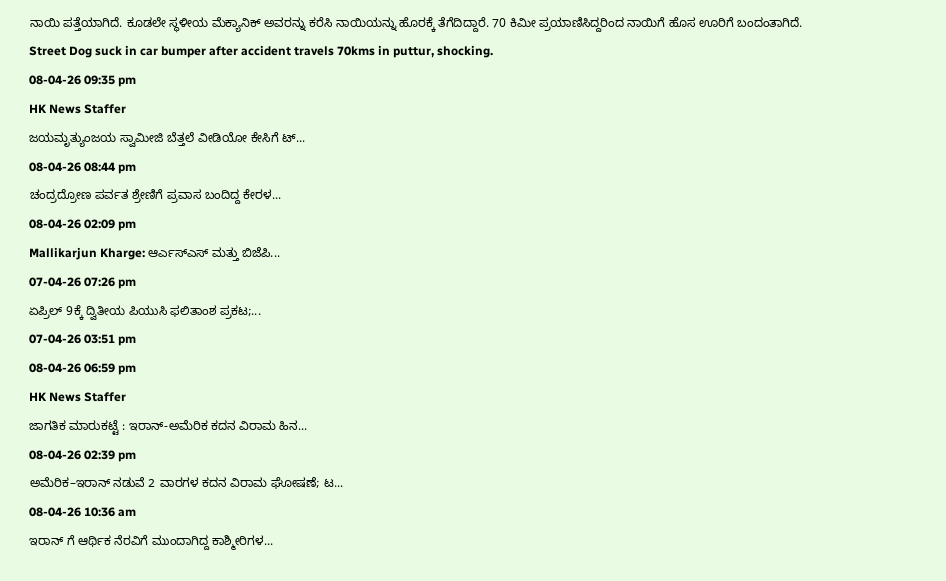ನಾಯಿ ಪತ್ತೆಯಾಗಿದೆ. ಕೂಡಲೇ ಸ್ಥಳೀಯ ಮೆಕ್ಯಾನಿಕ್ ಅವರನ್ನು ಕರೆಸಿ ನಾಯಿಯನ್ನು ಹೊರಕ್ಕೆ ತೆಗೆದಿದ್ದಾರೆ. 70 ಕಿಮೀ ಪ್ರಯಾಣಿಸಿದ್ದರಿಂದ ನಾಯಿಗೆ ಹೊಸ ಊರಿಗೆ ಬಂದಂತಾಗಿದೆ.
Street Dog suck in car bumper after accident travels 70kms in puttur, shocking.
08-04-26 09:35 pm
HK News Staffer
ಜಯಮೃತ್ಯುಂಜಯ ಸ್ವಾಮೀಜಿ ಬೆತ್ತಲೆ ವೀಡಿಯೋ ಕೇಸಿಗೆ ಟ್...
08-04-26 08:44 pm
ಚಂದ್ರದ್ರೋಣ ಪರ್ವತ ಶ್ರೇಣಿಗೆ ಪ್ರವಾಸ ಬಂದಿದ್ದ ಕೇರಳ...
08-04-26 02:09 pm
Mallikarjun Kharge: ಆರ್ಎಸ್ಎಸ್ ಮತ್ತು ಬಿಜೆಪಿ...
07-04-26 07:26 pm
ಏಪ್ರಿಲ್ 9ಕ್ಕೆ ದ್ವಿತೀಯ ಪಿಯುಸಿ ಫಲಿತಾಂಶ ಪ್ರಕಟ;...
07-04-26 03:51 pm
08-04-26 06:59 pm
HK News Staffer
ಜಾಗತಿಕ ಮಾರುಕಟ್ಟೆ : ಇರಾನ್-ಅಮೆರಿಕ ಕದನ ವಿರಾಮ ಹಿನ...
08-04-26 02:39 pm
ಅಮೆರಿಕ–ಇರಾನ್ ನಡುವೆ 2 ವಾರಗಳ ಕದನ ವಿರಾಮ ಘೋಷಣೆ; ಟ...
08-04-26 10:36 am
ಇರಾನ್ ಗೆ ಆರ್ಥಿಕ ನೆರವಿಗೆ ಮುಂದಾಗಿದ್ದ ಕಾಶ್ಮೀರಿಗಳ...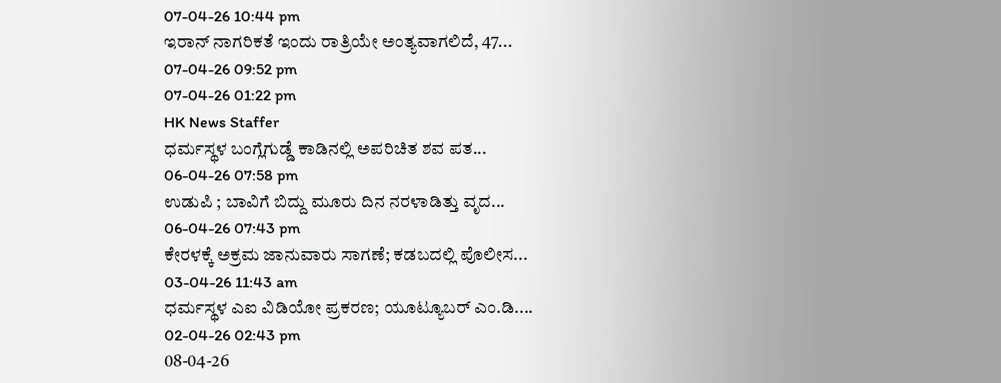07-04-26 10:44 pm
ಇರಾನ್ ನಾಗರಿಕತೆ ಇಂದು ರಾತ್ರಿಯೇ ಅಂತ್ಯವಾಗಲಿದೆ, 47...
07-04-26 09:52 pm
07-04-26 01:22 pm
HK News Staffer
ಧರ್ಮಸ್ಥಳ ಬಂಗ್ಲೆಗುಡ್ಡೆ ಕಾಡಿನಲ್ಲಿ ಅಪರಿಚಿತ ಶವ ಪತ...
06-04-26 07:58 pm
ಉಡುಪಿ ; ಬಾವಿಗೆ ಬಿದ್ದು ಮೂರು ದಿನ ನರಳಾಡಿತ್ತು ವೃದ...
06-04-26 07:43 pm
ಕೇರಳಕ್ಕೆ ಅಕ್ರಮ ಜಾನುವಾರು ಸಾಗಣೆ; ಕಡಬದಲ್ಲಿ ಪೊಲೀಸ...
03-04-26 11:43 am
ಧರ್ಮಸ್ಥಳ ಎಐ ವಿಡಿಯೋ ಪ್ರಕರಣ; ಯೂಟ್ಯೂಬರ್ ಎಂ.ಡಿ....
02-04-26 02:43 pm
08-04-26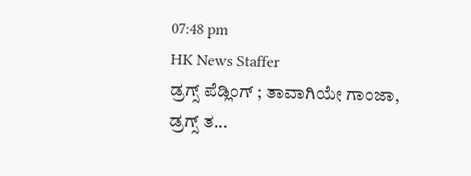07:48 pm
HK News Staffer
ಡ್ರಗ್ಸ್ ಪೆಡ್ಲಿಂಗ್ ; ತಾವಾಗಿಯೇ ಗಾಂಜಾ, ಡ್ರಗ್ಸ್ ತ...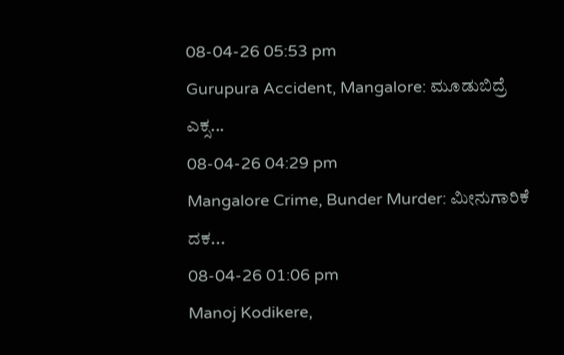08-04-26 05:53 pm
Gurupura Accident, Mangalore: ಮೂಡುಬಿದ್ರೆ ಎಕ್ಸ...
08-04-26 04:29 pm
Mangalore Crime, Bunder Murder: ಮೀನುಗಾರಿಕೆ ದಕ...
08-04-26 01:06 pm
Manoj Kodikere,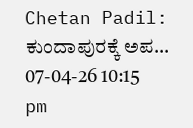Chetan Padil: ಕುಂದಾಪುರಕ್ಕೆ ಅಪ...
07-04-26 10:15 pm